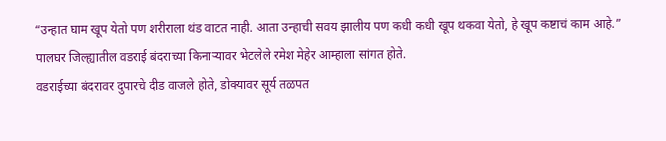“उन्हात घाम खूप येतो पण शरीराला थंड वाटत नाही. आता उन्हाची सवय झालीय पण कधी कधी खूप थकवा येतो, हे खूप कष्टाचं काम आहे.”
पालघर जिल्ह्यातील वडराई बंदराच्या किनाऱ्यावर भेटलेले रमेश मेहेर आम्हाला सांगत होते.
वडराईच्या बंदरावर दुपारचे दीड वाजले होते, डोक्यावर सूर्य तळपत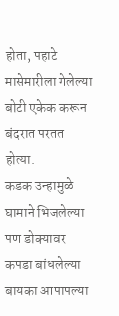होता, पहाटे मासेमारीला गेलेल्या बोटी एकेक करून बंदरात परतत होत्या.
कडक उन्हामुळे घामाने भिजलेल्या पण डोक्यावर कपडा बांधलेल्या बायका आपापल्या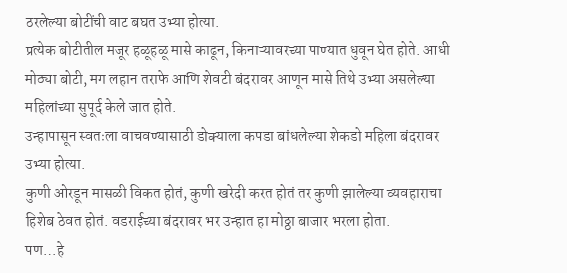ठरलेल्या बोटींची वाट बघत उभ्या होत्या.
प्रत्येक बोटीतील मजूर हळूहळू मासे काढून, किनाऱ्यावरच्या पाण्यात धुवून घेत होते. आधी मोठ्या बोटी, मग लहान तराफे आणि शेवटी बंदरावर आणून मासे तिथे उभ्या असलेल्या महिलांच्या सुपूर्द केले जात होते.
उन्हापासून स्वतःला वाचवण्यासाठी डोक्याला कपडा बांधलेल्या शेकडो महिला बंदरावर उभ्या होत्या.
कुणी ओरडून मासळी विकत होतं, कुणी खरेदी करत होतं तर कुणी झालेल्या व्यवहाराचा हिशेब ठेवत होतं. वडराईच्या बंदरावर भर उन्हात हा मोठ्ठा बाजार भरला होता.
पण…हे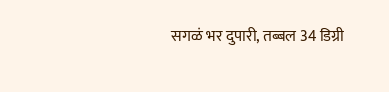सगळं भर दुपारी, तब्बल 34 डिग्री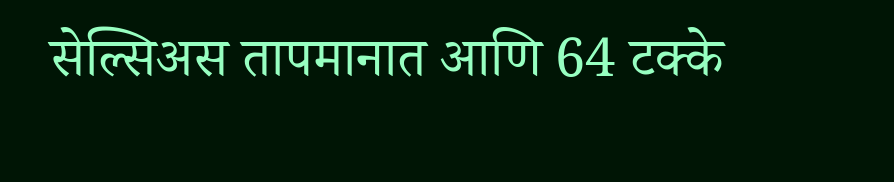सेल्सिअस तापमानात आणि 64 टक्के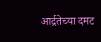आर्द्रतेच्या दमट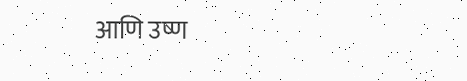आणि उष्ण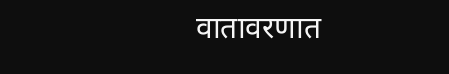वातावरणात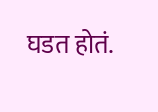घडत होतं.